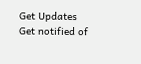Get Updates
Get notified of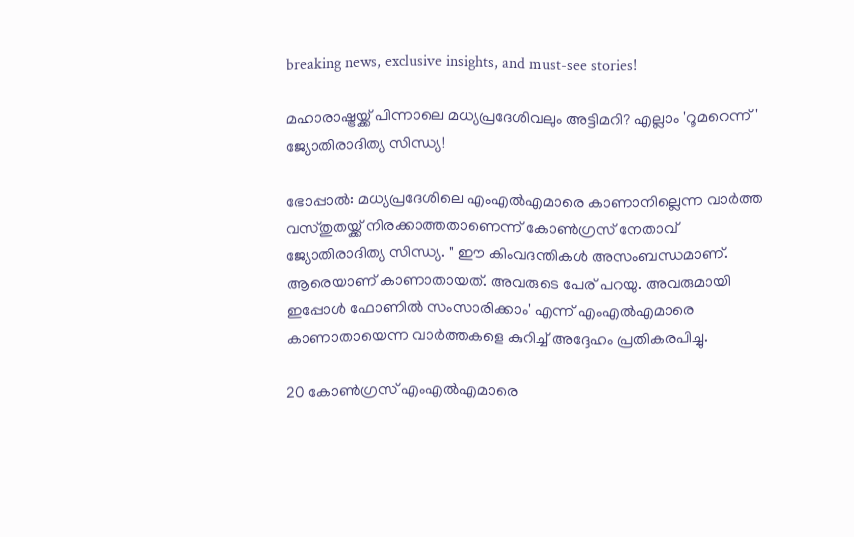breaking news, exclusive insights, and must-see stories!

മഹാരാഷ്ട്രയ്ക്ക് പിന്നാലെ മധ്യപ്രദേശിവലും അട്ടിമറി? എല്ലാം 'റൂമറെന്ന്' ജ്യോതിരാദിത്യ സിന്ധ്യ!

ഭോപ്പാൽ: മധ്യപ്രദേശിലെ എംഎൽഎമാരെ കാണാനില്ലെന്ന വാർത്ത വസ്തുതയ്ക്ക് നിരക്കാത്തതാണെന്ന് കോൺഗ്രസ് നേതാവ് ജ്യോതിരാദിത്യ സിന്ധ്യ. " ഈ കിംവദന്തികൾ അസംബന്ധമാണ്. ആരെയാണ് കാണാതായത്. അവരുടെ പേര് പറയു. അവരുമായി ഇപ്പോൾ ഫോണിൽ സംസാരിക്കാം' എന്ന് എംഎൽഎമാരെ കാണാതായെന്ന വാർത്തകളെ കുറിച്ച് അദ്ദേഹം പ്രതികരപിച്ചു.

20 കോൺഗ്രസ് എംഎൽഎമാരെ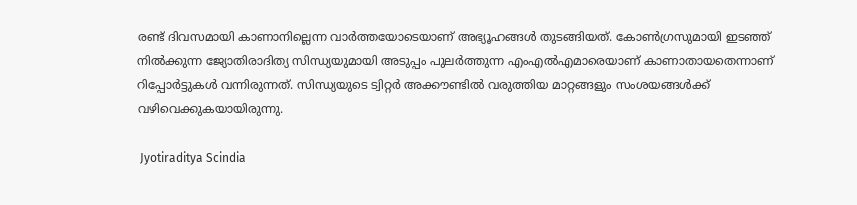രണ്ട് ദിവസമായി കാണാനില്ലെന്ന വാർത്തയോടെയാണ് അഭ്യൂഹങ്ങൾ തുടങ്ങിയത്. കോൺഗ്രസുമായി ഇടഞ്ഞ് നിൽക്കുന്ന ജ്യോതിരാദിത്യ സിന്ധ്യയുമായി അടുപ്പം പുലർ‌ത്തുന്ന എംഎൽഎമാരെയാണ് കാണാതായതെന്നാണ് റിപ്പോർട്ടുകൾ വന്നിരുന്നത്. സിന്ധ്യയുടെ ട്വിറ്റർ അക്കൗണ്ടിൽ വരുത്തിയ മാറ്റങ്ങളും സംശയങ്ങൾക്ക് വഴിവെക്കുകയായിരുന്നു.

 Jyotiraditya Scindia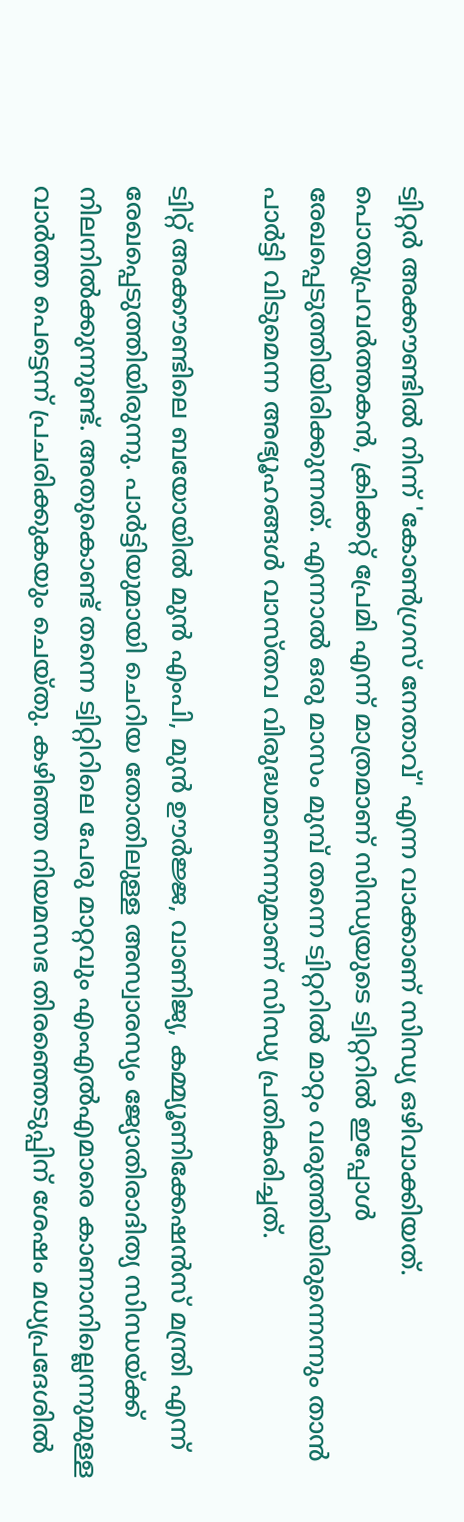ട്വിറ്റർ അക്കൗണ്ടിൽ നിന്ന് 'കോൺഗ്രസ് നേതാവ്' എന്ന വാക്കാണ് സിന്ധ്യ ഒഴിവാക്കിയത്. പൊതുപ്രവർത്തകൻ, ക്രിക്കറ്റ് പ്രേമി എന്ന് മാത്രമാണ് സിന്ധ്യയുടെ ട്വിറ്ററിൽ ഇപ്പോൾ രേഖപ്പെടുത്തിയിരിക്കുന്നത്. എന്നാൽ ഒരു മാസം മുമ്പ് തന്നെ ട്വിറ്ററിൽ മാറ്റം വരുത്തിയിരുന്നെന്നും താൻ പാർട്ടി വിടുമെന്ന അഭ്യൂഹങ്ങൾ വാസ്തവ വിരുദ്ധമാണന്നുമാണ് സിന്ധ്യ പ്രതികരിച്ചത്.

ട്വിറ്റ് അക്കൗണ്ടിലെ ബയോയിൽ മുൻ എംപി, മുൻ ഊർജ്ജ, വാണിജ്യ, കമ്മ്യൂണിക്കേഷൻസ് മന്ത്രി എന്ന് രേഖപ്പെടുത്തിയിരുന്നു. പാർട്ടിയുമായി ചെറിയ തോതിലുള്ള അസ്വാരസ്യം ജ്യോതിരാദിത്യ സിന്ധയ്ക്ക് നിലനിൽക്കുന്നുണ്ട്. അതുകൊണ്ട് തന്നെ ട്വിറ്റിറിലെ പേരു മാറ്റവും എംഎൽഎമാരെ കാണാനില്ലെന്നുമുള്ള വാർത്ത പെട്ടെന്ന് പ്രചരിക്കുകയും ചെയ്തു. കഴിഞ്ഞ നിയമസഭ തിരഞ്ഞെടുപ്പിന് ശേഷം മധ്യപ്രദേശിൽ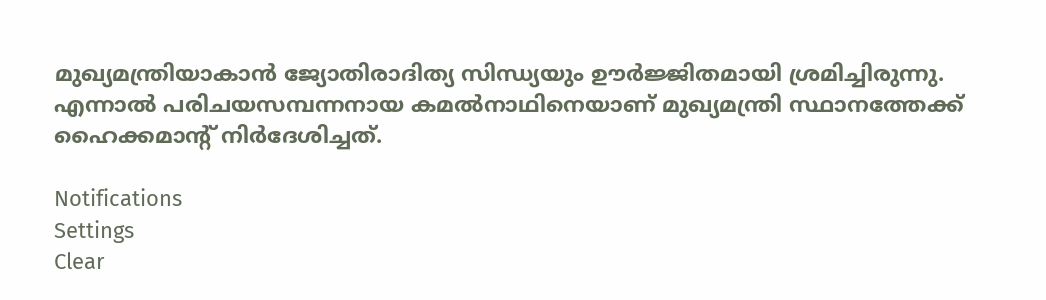മുഖ്യമന്ത്രിയാകാൻ ജ്യോതിരാദിത്യ സിന്ധ്യയും ഊർജ്ജിതമായി ശ്രമിച്ചിരുന്നു. എന്നാൽ പരിചയസമ്പന്നനായ കമൽനാഥിനെയാണ് മുഖ്യമന്ത്രി സ്ഥാനത്തേക്ക് ഹൈക്കമാന്റ് നിർദേശിച്ചത്.

Notifications
Settings
Clear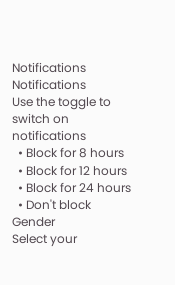Notifications
Notifications
Use the toggle to switch on notifications
  • Block for 8 hours
  • Block for 12 hours
  • Block for 24 hours
  • Don't block
Gender
Select your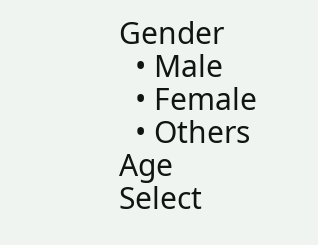Gender
  • Male
  • Female
  • Others
Age
Select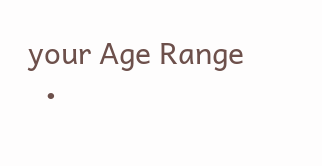your Age Range
  •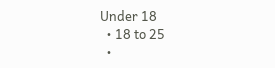Under 18
  • 18 to 25
  •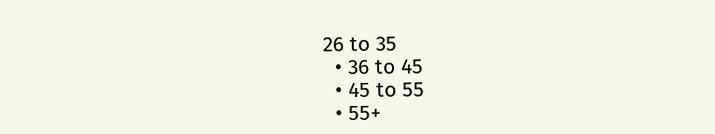26 to 35
  • 36 to 45
  • 45 to 55
  • 55+